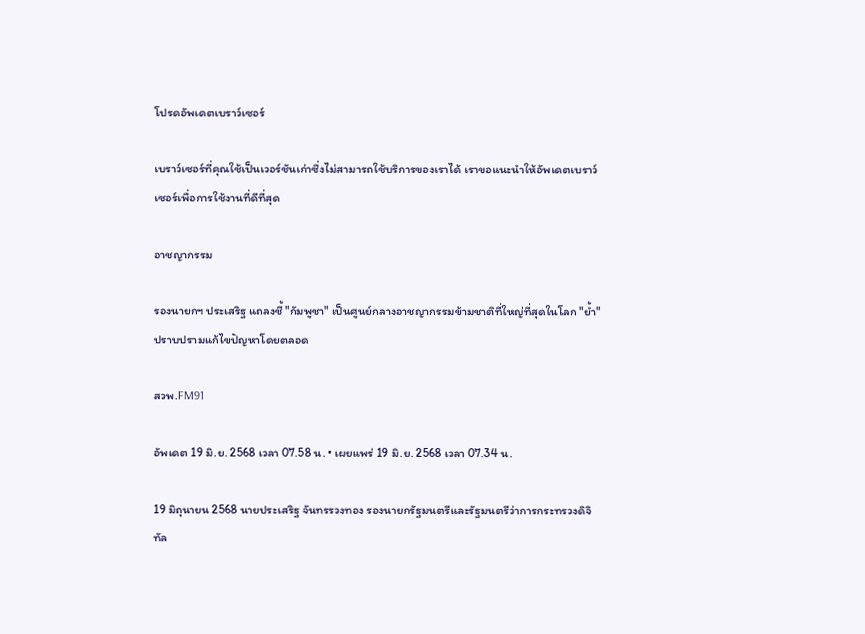โปรดอัพเดตเบราว์เซอร์

เบราว์เซอร์ที่คุณใช้เป็นเวอร์ชันเก่าซึ่งไม่สามารถใช้บริการของเราได้ เราขอแนะนำให้อัพเดตเบราว์เซอร์เพื่อการใช้งานที่ดีที่สุด

อาชญากรรม

รองนายกฯ ประเสริฐ แถลงชี้ "กัมพูชา" เป็นศูนย์กลางอาชญากรรมข้ามชาติที่ใหญ่ที่สุดในโลก "ย้ำ" ปราบปรามแก้ไขปัญหาโดยตลอด

สวพ.FM91

อัพเดต 19 มิ.ย. 2568 เวลา 07.58 น. • เผยแพร่ 19 มิ.ย. 2568 เวลา 07.34 น.

19 มิถุนายน 2568 นายประเสริฐ จันทรรวงทอง รองนายกรัฐมนตรีและรัฐมนตรีว่าการกระทรวงดิจิทัล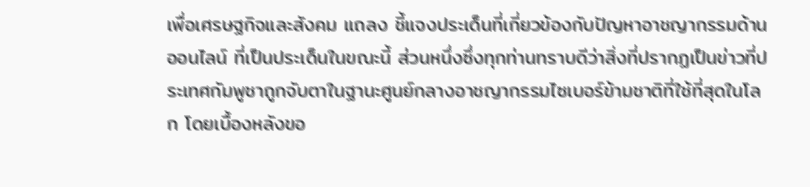เพื่อเศรษฐกิจและสังคม แถลง ชี้แจงประเด็นที่เกี่ยวข้องกับปัญหาอาชญากรรมด้านออนไลน์ ที่เป็นประเด็นในขณะนี้ ส่วนหนึ่งซึ่งทุกท่านทราบดีว่าสิ่งที่ปรากฏเป็นข่าวที่ประเทศกัมพูชาถูกจับตาในฐานะศูนย์กลางอาชญากรรมไซเบอร์ข้ามชาติที่ใช้ที่สุดในโลก โดยเบื้องหลังขอ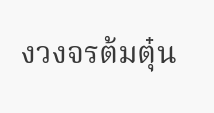งวงจรต้มตุ๋น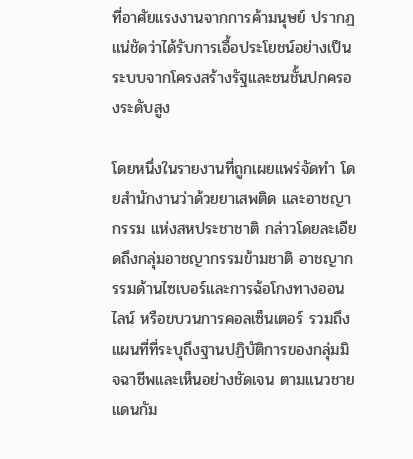ที่อาศัยแรงงานจากการค้ามนุษย์ ปรากฏแน่ชัดว่าได้รับการเอื้อประโยชน์อย่างเป็นระบบจากโครงสร้างรัฐและชนชั้นปกครองระดับสูง

โดยหนึ่งในรายงานที่ถูกเผยแพร่จัดทำ โดยสำนักงานว่าด้วยยาเสพติด และอาชญากรรม แห่งสหประชาชาติ กล่าวโดยละเอียดถึงกลุ่มอาชญากรรมข้ามชาติ อาชญากรรมด้านไซเบอร์และการฉ้อโกงทางออนไลน์ หรือขบวนการคอลเซ็นเตอร์ รวมถึงแผนที่ที่ระบุถึงฐานปฏิบัติการของกลุ่มมิจฉาชีพและเห็นอย่างชัดเจน ตามแนวชายแดนกัม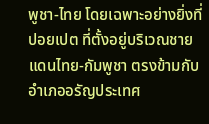พูชา-ไทย โดยเฉพาะอย่างยิ่งที่ปอยเปต ที่ตั้งอยู่บริเวณชายแดนไทย-กัมพูชา ตรงข้ามกับอำเภออรัญประเทศ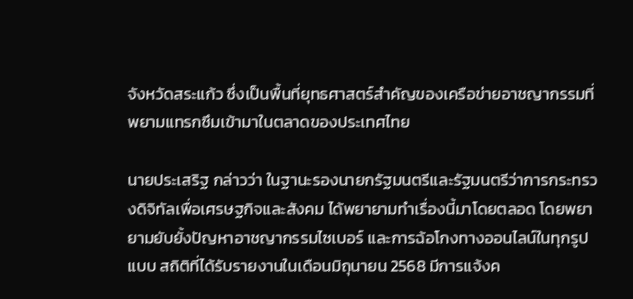จังหวัดสระแก้ว ซึ่งเป็นพื้นที่ยุทธศาสตร์สำคัญของเครือข่ายอาชญากรรมที่พยามแทรกซึมเข้ามาในตลาดของประเทศไทย

นายประเสริฐ กล่าวว่า ในฐานะรองนายกรัฐมนตรีและรัฐมนตรีว่าการกระทรวงดิจิทัลเพื่อเศรษฐกิจและสังคม ได้พยายามทำเรื่องนี้มาโดยตลอด โดยพยายามยับยั้งปัญหาอาชญากรรมไซเบอร์ และการฉ้อโกงทางออนไลน์ในทุกรูปแบบ สถิติที่ได้รับรายงานในเดือนมิถุนายน 2568 มีการแจ้งค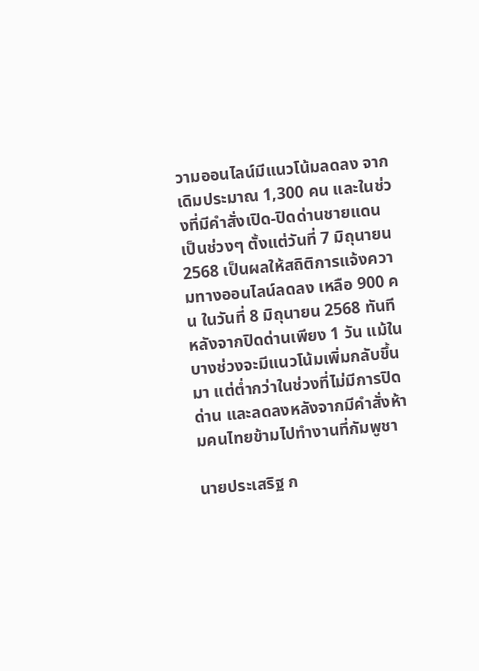วามออนไลน์มีแนวโน้มลดลง จากเดิมประมาณ 1,300 คน และในช่วงที่มีคำสั่งเปิด-ปิดด่านชายแดนเป็นช่วงๆ ตั้งแต่วันที่ 7 มิถุนายน 2568 เป็นผลให้สถิติการแจ้งความทางออนไลน์ลดลง เหลือ 900 คน ในวันที่ 8 มิถุนายน 2568 ทันที หลังจากปิดด่านเพียง 1 วัน แม้ในบางช่วงจะมีแนวโน้มเพิ่มกลับขึ้นมา แต่ต่ำกว่าในช่วงที่ไม่มีการปิดด่าน และลดลงหลังจากมีคำสั่งห้ามคนไทยข้ามไปทำงานที่กัมพูชา

นายประเสริฐ ก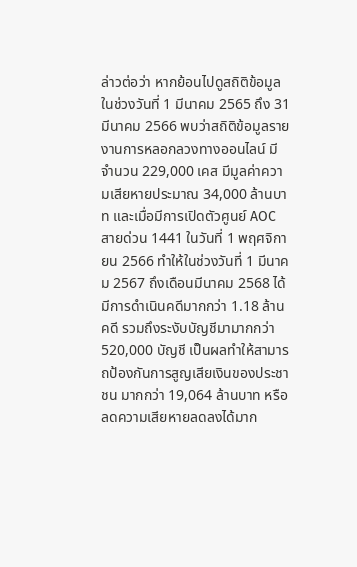ล่าวต่อว่า หากย้อนไปดูสถิติข้อมูลในช่วงวันที่ 1 มีนาคม 2565 ถึง 31 มีนาคม 2566 พบว่าสถิติข้อมูลรายงานการหลอกลวงทางออนไลน์ มีจำนวน 229,000 เคส มีมูลค่าความเสียหายประมาณ 34,000 ล้านบาท และเมื่อมีการเปิดตัวศูนย์ AOC สายด่วน 1441 ในวันที่ 1 พฤศจิกายน 2566 ทำให้ในช่วงวันที่ 1 มีนาคม 2567 ถึงเดือนมีนาคม 2568 ได้มีการดำเนินคดีมากกว่า 1.18 ล้านคดี รวมถึงระงับบัญชีมามากกว่า 520,000 บัญชี เป็นผลทำให้สามารถป้องกันการสูญเสียเงินของประชาชน มากกว่า 19,064 ล้านบาท หรือลดความเสียหายลดลงได้มาก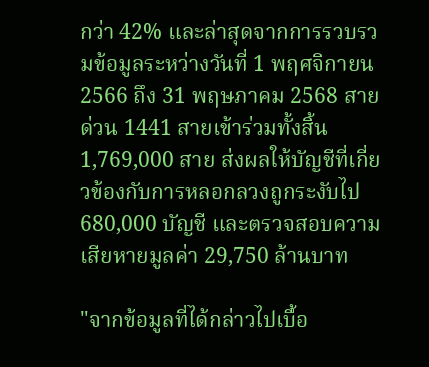กว่า 42% และล่าสุดจากการรวบรวมข้อมูลระหว่างวันที่ 1 พฤศจิกายน 2566 ถึง 31 พฤษภาคม 2568 สายด่วน 1441 สายเข้าร่วมทั้งสิ้น 1,769,000 สาย ส่งผลให้บัญชีที่เกี่ยวข้องกับการหลอกลวงถูกระงับไป 680,000 บัญชี และตรวจสอบความเสียหายมูลค่า 29,750 ล้านบาท

"จากข้อมูลที่ได้กล่าวไปเบื้อ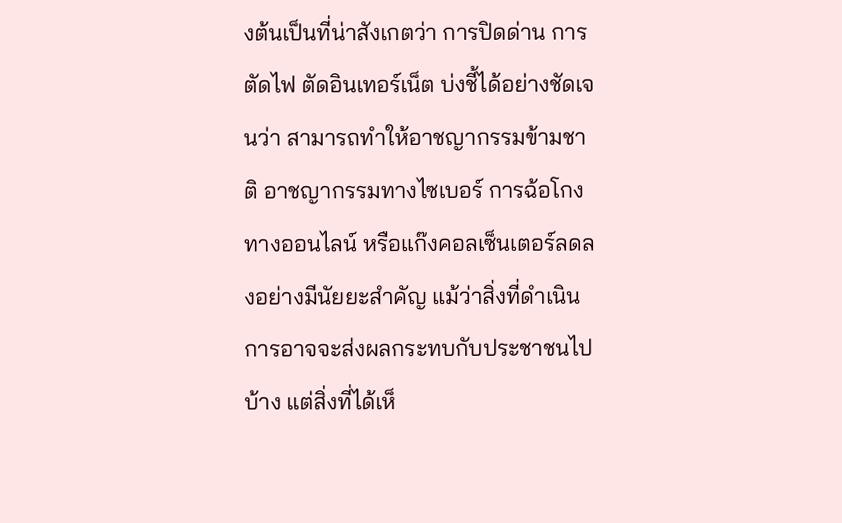งต้นเป็นที่น่าสังเกตว่า การปิดด่าน การตัดไฟ ตัดอินเทอร์เน็ต บ่งชี้ได้อย่างชัดเจนว่า สามารถทำให้อาชญากรรมข้ามชาติ อาชญากรรมทางไซเบอร์ การฉ้อโกงทางออนไลน์ หรือแก๊งคอลเซ็นเตอร์ลดลงอย่างมีนัยยะสำคัญ แม้ว่าสิ่งที่ดำเนินการอาจจะส่งผลกระทบกับประชาชนไปบ้าง แต่สิ่งที่ได้เห็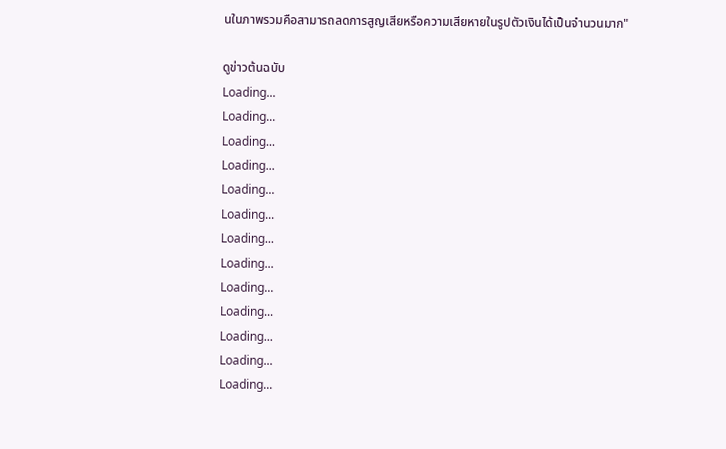นในภาพรวมคือสามารถลดการสูญเสียหรือความเสียหายในรูปตัวเงินได้เป็นจำนวนมาก"

ดูข่าวต้นฉบับ
Loading...
Loading...
Loading...
Loading...
Loading...
Loading...
Loading...
Loading...
Loading...
Loading...
Loading...
Loading...
Loading...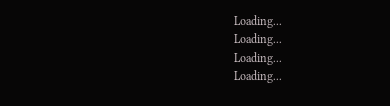Loading...
Loading...
Loading...
Loading...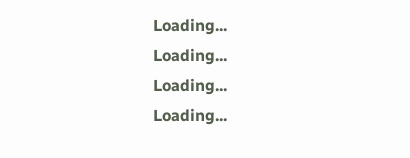Loading...
Loading...
Loading...
Loading...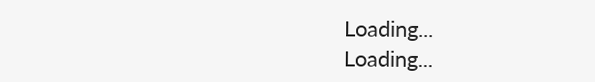Loading...
Loading...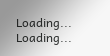Loading...
Loading...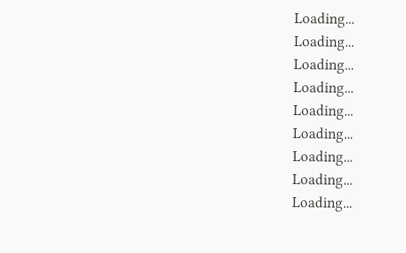Loading...
Loading...
Loading...
Loading...
Loading...
Loading...
Loading...
Loading...
Loading...